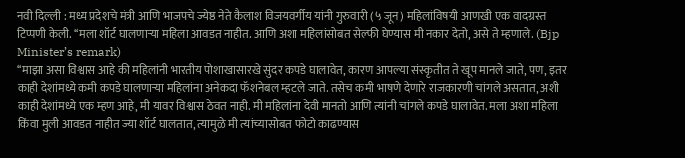नवी दिल्ली : मध्य प्रदेशचे मंत्री आणि भाजपचे ज्येष्ठ नेते कैलाश विजयवर्गीय यांनी गुरुवारी (५ जून) महिलांविषयी आणखी एक वादग्रस्त टिप्पणी केली. ‘‘मला शॉर्ट घालणाऱ्या महिला आवडत नाहीत. आणि अशा महिलांसोबत सेल्फी घेण्यास मी नकार देतो, असे ते म्हणाले. (Bjp Minister’s remark)
‘‘माझा असा विश्वास आहे की महिलांनी भारतीय पोशाखासारखे सुंदर कपडे घालावेत, कारण आपल्या संस्कृतीत ते खूप मानले जाते, पण, इतर काही देशांमध्ये कमी कपडे घालणाऱ्या महिलांना अनेकदा फॅशनेबल म्हटले जाते. तसेच कमी भाषणे देणारे राजकारणी चांगले असतात, अशी काही देशांमध्ये एक म्हण आहे, मी यावर विश्वास ठेवत नाही. मी महिलांना देवी मानतो आणि त्यांनी चांगले कपडे घालावेत. मला अशा महिला किंवा मुली आवडत नाहीत ज्या शॉर्ट घालतात, त्यामुळे मी त्यांच्यासोबत फोटो काढण्यास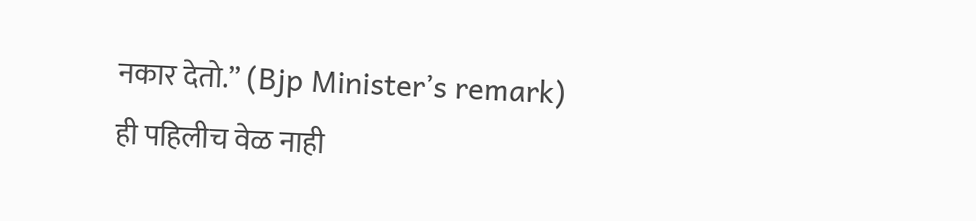नकार देतो.’’ (Bjp Minister’s remark)
ही पहिलीच वेळ नाही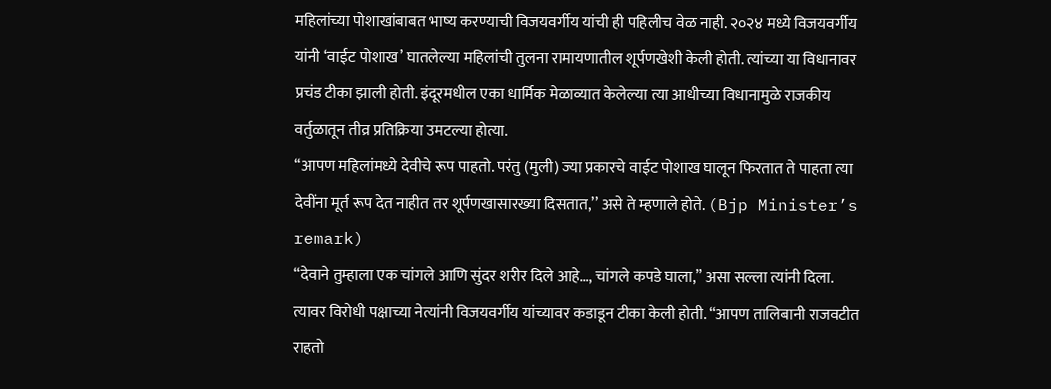महिलांच्या पोशाखांबाबत भाष्य करण्याची विजयवर्गीय यांची ही पहिलीच वेळ नाही. २०२४ मध्ये विजयवर्गीय यांनी ‘वाईट पोशाख’ घातलेल्या महिलांची तुलना रामायणातील शूर्पणखेशी केली होती. त्यांच्या या विधानावर प्रचंड टीका झाली होती. इंदूरमधील एका धार्मिक मेळाव्यात केलेल्या त्या आधीच्या विधानामुळे राजकीय वर्तुळातून तीव्र प्रतिक्रिया उमटल्या होत्या.
‘‘आपण महिलांमध्ये देवीचे रूप पाहतो. परंतु (मुली) ज्या प्रकारचे वाईट पोशाख घालून फिरतात ते पाहता त्या देवींना मूर्त रूप देत नाहीत तर शूर्पणखासारख्या दिसतात,’’ असे ते म्हणाले होते. (Bjp Minister’s remark)
“देवाने तुम्हाला एक चांगले आणि सुंदर शरीर दिले आहे…, चांगले कपडे घाला,” असा सल्ला त्यांनी दिला.
त्यावर विरोधी पक्षाच्या नेत्यांनी विजयवर्गीय यांच्यावर कडाडून टीका केली होती. “आपण तालिबानी राजवटीत राहतो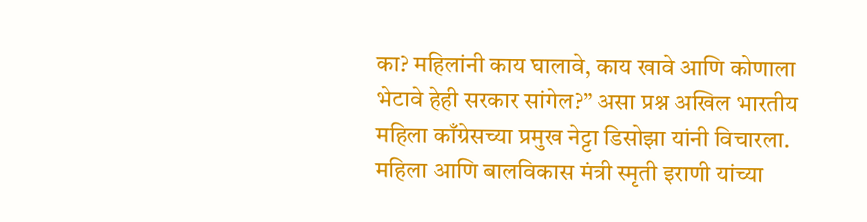का? महिलांनी काय घालावे, काय खावे आणि कोणाला भेटावे हेही सरकार सांगेल?” असा प्रश्न अखिल भारतीय महिला काँग्रेसच्या प्रमुख नेट्टा डिसोझा यांनी विचारला. महिला आणि बालविकास मंत्री स्मृती इराणी यांच्या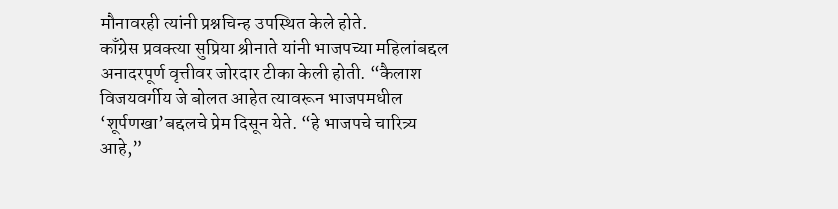मौनावरही त्यांनी प्रश्नचिन्ह उपस्थित केले होते.
काँग्रेस प्रवक्त्या सुप्रिया श्रीनाते यांनी भाजपच्या महिलांबद्दल अनादरपूर्ण वृत्तीवर जोरदार टीका केली होती. “कैलाश विजयवर्गीय जे बोलत आहेत त्यावरून भाजपमधील ‘शूर्पणखा’बद्दलचे प्रेम दिसून येते. “हे भाजपचे चारित्र्य आहे,”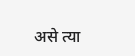असे त्या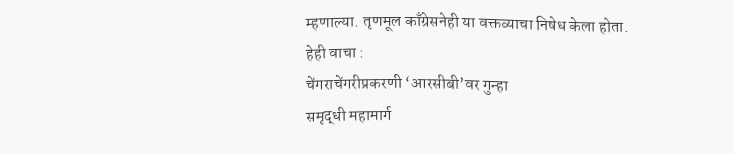म्हणाल्या. तृणमूल काँग्रेसनेही या वक्तव्याचा निषेध केला होता.
हेही वाचा :
चेंगराचेंगरीप्रकरणी ‘आरसीबी’वर गुन्हा
समृद्धी महामार्ग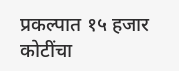प्रकल्पात १५ हजार कोटींचा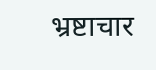भ्रष्टाचार